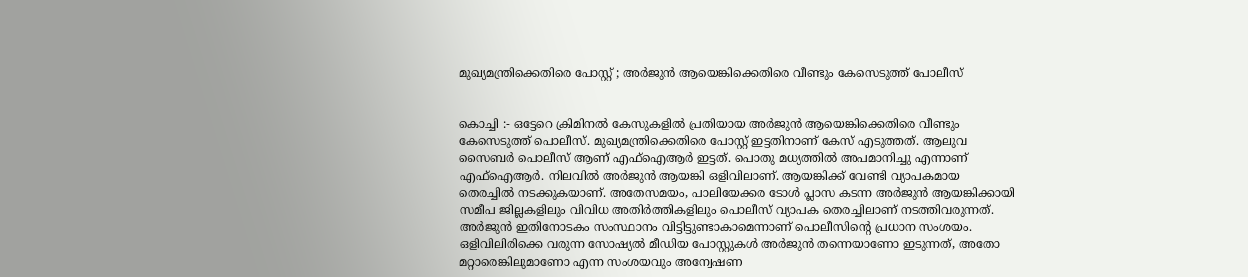മുഖ്യമന്ത്രിക്കെതിരെ പോസ്റ്റ് ; അർജുൻ ആയെങ്കിക്കെതിരെ വീണ്ടും കേസെടുത്ത് പോലീസ്


കൊച്ചി :- ഒട്ടേറെ ക്രിമിനൽ കേസുകളിൽ പ്രതിയായ അർജുൻ ആയെങ്കിക്കെതിരെ വീണ്ടും കേസെടുത്ത് പൊലീസ്. മുഖ്യമന്ത്രിക്കെതിരെ പോസ്റ്റ് ഇട്ടതിനാണ് കേസ് എടുത്തത്. ആലുവ സൈബർ പൊലീസ് ആണ് എഫ്ഐആർ ഇട്ടത്. പൊതു മധ്യത്തിൽ അപമാനിച്ചു എന്നാണ് എഫ്ഐആർ. നിലവിൽ അർജുൻ ആയങ്കി ഒളിവിലാണ്. ആയങ്കിക്ക് വേണ്ടി വ്യാപകമായ തെരച്ചിൽ നടക്കുകയാണ്. അതേസമയം, പാലിയേക്കര ടോൾ പ്ലാസ കടന്ന അർജുൻ ആയങ്കിക്കായി സമീപ ജില്ലകളിലും വിവിധ അതിർത്തികളിലും പൊലീസ് വ്യാപക തെരച്ചിലാണ് നടത്തിവരുന്നത്. അർജുൻ ഇതിനോടകം സംസ്ഥാനം വിട്ടിട്ടുണ്ടാകാമെന്നാണ് പൊലീസിന്റെ പ്രധാന സംശയം. ഒളിവിലിരിക്കെ വരുന്ന സോഷ്യൽ മീഡിയ പോസ്റ്റുകൾ അർജുൻ തന്നെയാണോ ഇടുന്നത്, അതോ മറ്റാരെങ്കിലുമാണോ എന്ന സംശയവും അന്വേഷണ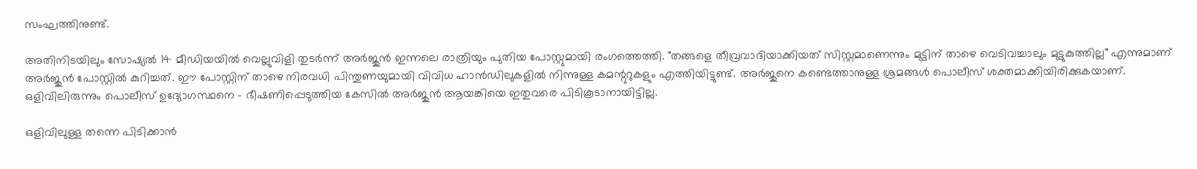സംഘത്തിനുണ്ട്.

അതിനിടയിലും സോഷ്യൽ 14 മീഡിയയിൽ വെല്ലുവിളി തുടർന്ന് അർജുൻ ഇന്നലെ രാത്രിയും പുതിയ പോസ്റ്റുമായി രംഗത്തെത്തി. "തങ്ങളെ തീവ്രവാദിയാക്കിയത് സിസ്റ്റമാണെന്നും മുട്ടിന് താഴെ വെടിവച്ചാലും മുട്ടുകുത്തില്ല" എന്നുമാണ് അർജുൻ പോസ്റ്റിൽ കുറിച്ചത്. ഈ പോസ്റ്റിന് താഴെ നിരവധി പിന്തുണയുമായി വിവിധ ഹാൻഡിലുകളിൽ നിന്നുള്ള കമന്റുറുകളും എത്തിയിട്ടുണ്ട്. അർജുനെ കണ്ടെത്താനുള്ള ശ്രമങ്ങൾ പൊലീസ് ശക്തമാക്കിയിരിക്കുകയാണ്. ഒളിവിലിരുന്നും പൊലീസ് ഉദ്യോഗസ്ഥനെ - ഭീഷണിപ്പെടുത്തിയ കേസിൽ അർജുൻ ആയങ്കിയെ ഇതുവരെ പിടികൂടാനായിട്ടില്ല.

ഒളിവിലുള്ള തന്നെ പിടിക്കാൻ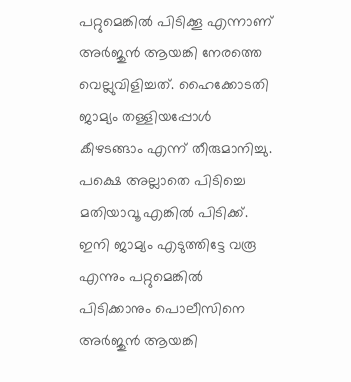പറ്റുമെങ്കിൽ പിടിക്കൂ എന്നാണ് അർജുൻ ആയങ്കി നേരത്തെ വെല്ലുവിളിച്ചത്. ഹൈക്കോടതി ജാമ്യം തള്ളിയപ്പോൾ കീഴടങ്ങാം എന്ന് തീരുമാനിച്ചു. പക്ഷെ അല്ലാതെ പിടിച്ചെ മതിയാവൂ എങ്കിൽ പിടിക്ക്. ഇനി ജാമ്യം എടുത്തിട്ടേ വരൂ എന്നും പറ്റുമെങ്കിൽ പിടിക്കാനും പൊലീസിനെ അർജുൻ ആയങ്കി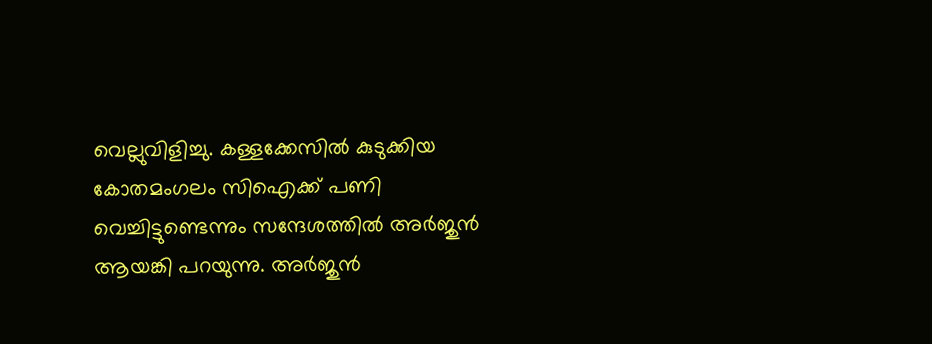വെല്ലുവിളിച്ചു. കള്ളക്കേസിൽ കുടുക്കിയ കോതമംഗലം സിഐക്ക് പണി വെച്ചിട്ടുണ്ടെന്നും സന്ദേശത്തിൽ അർജുൻ ആയങ്കി പറയുന്നു. അർജുൻ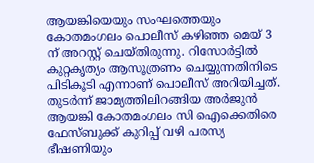ആയങ്കിയെയും സംഘത്തെയും കോതമംഗലം പൊലീസ് കഴിഞ്ഞ മെയ് 3 ന് അറസ്റ്റ് ചെയ്‌തിരുന്നു. റിസോർട്ടിൽ കുറ്റകൃത്യം ആസൂത്രണം ചെയ്യുന്നതിനിടെ പിടികൂടി എന്നാണ് പൊലീസ് അറിയിച്ചത്. തുടർന്ന് ജാമ്യത്തിലിറങ്ങിയ അർജുൻ ആയങ്കി കോതമംഗലം സി ഐക്കെതിരെ ഫേസ്ബുക്ക് കുറിപ്പ് വഴി പരസ്യ ഭീഷണിയും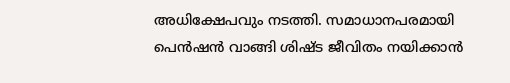അധിക്ഷേപവും നടത്തി. സമാധാനപരമായി പെൻഷൻ വാങ്ങി ശിഷ്ട ജീവിതം നയിക്കാൻ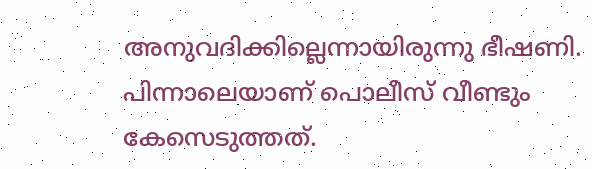അനുവദിക്കില്ലെന്നായിരുന്നു ഭീഷണി. പിന്നാലെയാണ് പൊലീസ് വീണ്ടും കേസെടുത്തത്.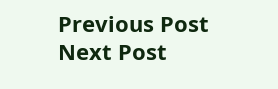Previous Post Next Post